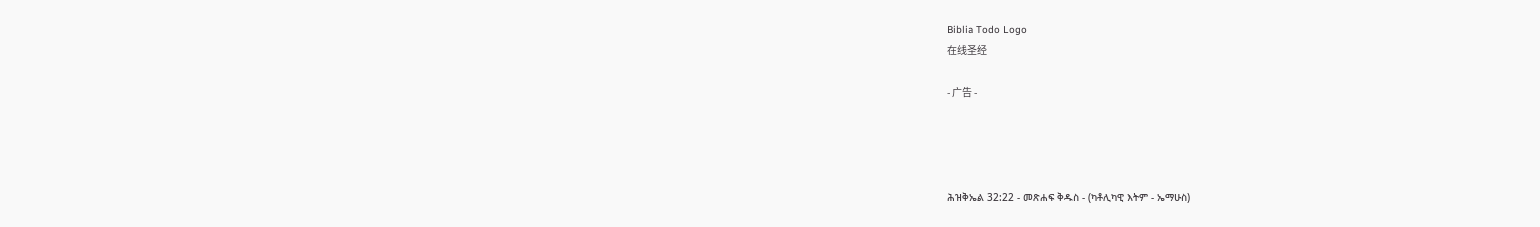Biblia Todo Logo
在线圣经

- 广告 -




ሕዝቅኤል 32:22 - መጽሐፍ ቅዱስ - (ካቶሊካዊ እትም - ኤማሁስ)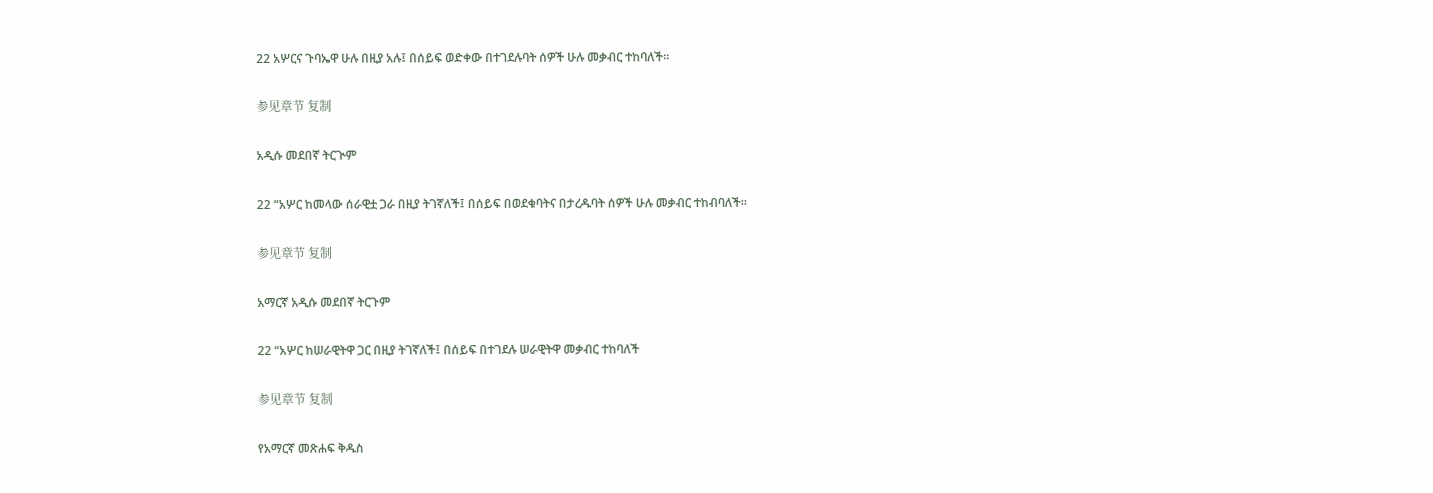22 አሦርና ጉባኤዋ ሁሉ በዚያ አሉ፤ በሰይፍ ወድቀው በተገደሉባት ሰዎች ሁሉ መቃብር ተከባለች።

参见章节 复制

አዲሱ መደበኛ ትርጒም

22 “አሦር ከመላው ሰራዊቷ ጋራ በዚያ ትገኛለች፤ በሰይፍ በወደቁባትና በታረዱባት ሰዎች ሁሉ መቃብር ተከብባለች።

参见章节 复制

አማርኛ አዲሱ መደበኛ ትርጉም

22 “አሦር ከሠራዊትዋ ጋር በዚያ ትገኛለች፤ በሰይፍ በተገደሉ ሠራዊትዋ መቃብር ተከባለች

参见章节 复制

የአማርኛ መጽሐፍ ቅዱስ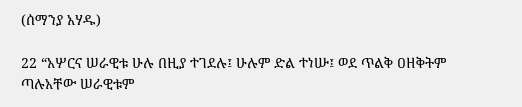(ሰማንያ አሃዱ)

22 “አሦርና ሠራዊቱ ሁሉ በዚያ ተገደሉ፤ ሁሉም ድል ተነሡ፤ ወደ ጥልቅ ዐዘቅትም ጣሉአቸው ሠራዊቱም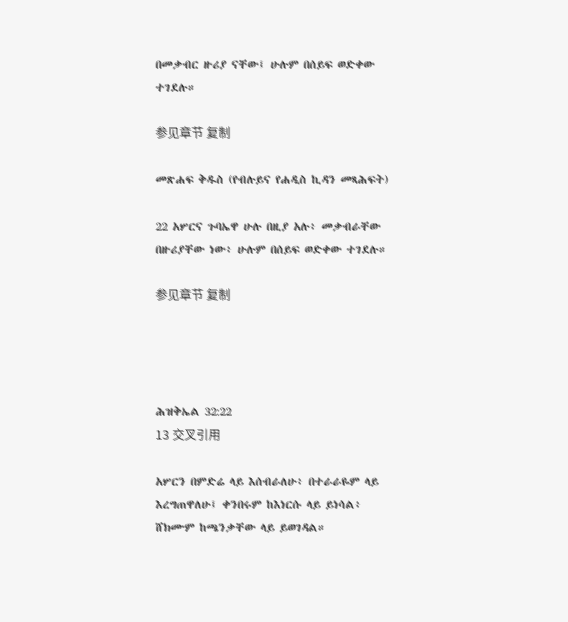በመቃብር ዙሪያ ናቸው፤ ሁሉም በሰይፍ ወድቀው ተገደሉ።

参见章节 复制

መጽሐፍ ቅዱስ (የብሉይና የሐዲስ ኪዳን መጻሕፍት)

22 አሦርና ጉባኤዋ ሁሉ በዚያ አሉ፥ መቃብራቸው በዙሪያቸው ነው፥ ሁሉም በሰይፍ ወድቀው ተገደሉ።

参见章节 复制




ሕዝቅኤል 32:22
13 交叉引用

አሦርን በምድሬ ላይ እሰብራለሁ፥ በተራራዬም ላይ እረግጠዋለሁ፤ ቀንበሩም ከእነርሱ ላይ ይነሳል፥ ሸክሙም ከጫንቃቸው ላይ ይወገዳል።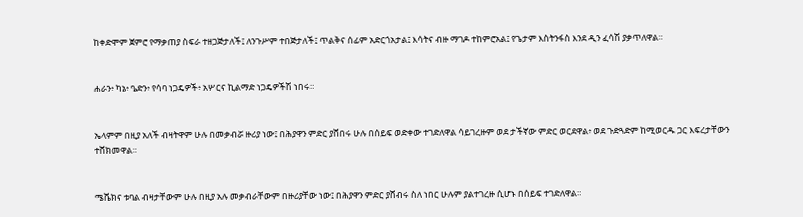ከቀድሞም ጀምሮ የማቃጠያ ስፍራ ተዘጋጅታለች፤ ለንጉሥም ተበጅታለች፤ ጥልቅና ሰፊም አድርጎአታል፤ እሳትና ብዙ ማገዶ ተከምሮአል፤ የጌታም እስትንፋስ እንደ ዲን ፈሳሽ ያቃጥለዋል።


ሐራን፥ ካኔ፥ ዔድን፥ የሳባ ነጋዴዎች፥ አሦርና ኪልማድ ነጋዴዎችሽ ነበሩ።


ኤላምም በዚያ አለች ብዛትዋም ሁሉ በመቃብሯ ዙሪያ ነው፤ በሕያዋን ምድር ያሸበሩ ሁሉ በሰይፍ ወድቀው ተገድለዋል ሳይገረዙም ወደ ታችኛው ምድር ወርደዋል፥ ወደ ጉድጓድም ከሚወርዱ ጋር እፍረታቸውን ተሸክመዋል።


ሜሼክና ቱባል ብዛታቸውም ሁሉ በዚያ አሉ መቃብራቸውም በዙሪያቸው ነው፤ በሕያዋን ምድር ያሸብሩ ስለ ነበር ሁሉም ያልተገረዙ ሲሆኑ በሰይፍ ተገድለዋል።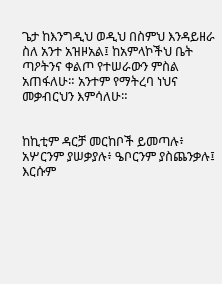ጌታ ከእንግዲህ ወዲህ በስምህ እንዳይዘራ ስለ አንተ አዝዞአል፤ ከአምላኮችህ ቤት ጣዖትንና ቀልጦ የተሠራውን ምስል አጠፋለሁ። አንተም የማትረባ ነህና መቃብርህን እምሳለሁ።


ከኪቲም ዳርቻ መርከቦች ይመጣሉ፥ አሦርንም ያሠቃያሉ፥ ዔቦርንም ያስጨንቃሉ፤ እርሱም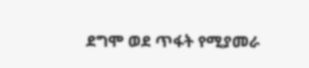ደግሞ ወደ ጥፋት የሚያመራ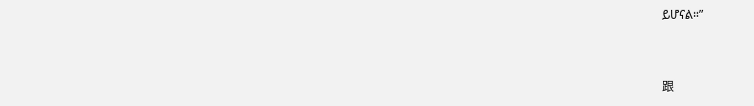ይሆናል።”


跟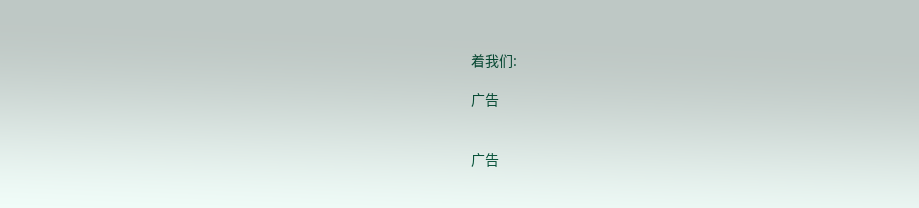着我们:

广告


广告